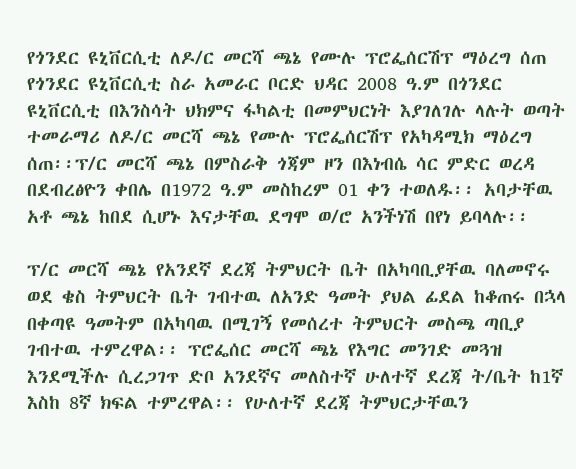የጎንደር ዩኒቨርሲቲ ለዶ/ር መርሻ ጫኔ የሙሉ ፕሮፌሰርሽፕ ማዕረግ ሰጠ
የጎንደር ዩኒቨርሲቲ ስራ አመራር ቦርድ ህዳር 2008 ዓ.ም በጎንደር ዩኒቨርሲቲ በእንስሳት ህክምና ፋካልቲ በመምህርነት እያገለገሉ ላሉት ወጣት ተመራማሪ ለዶ/ር መርሻ ጫኔ የሙሉ ፕሮፌሰርሽፕ የአካዳሚክ ማዕረግ ሰጠ፡፡ፕ/ር መርሻ ጫኔ በምስራቅ ጎጃም ዞን በእነብሴ ሳር ምድር ወረዳ በደብረፅዮን ቀበሌ በ1972 ዓ.ም መስከረም 01 ቀን ተወለዱ፡፡ አባታቸዉ አቶ ጫኔ ከበደ ሲሆኑ እናታቸዉ ደግሞ ወ/ሮ አንችነሽ በየነ ይባላሉ፡፡

ፕ/ር መርሻ ጫኔ የአንደኛ ደረጃ ትምህርት ቤት በአካባቢያቸዉ ባለመኖሩ ወደ ቄስ ትምህርት ቤት ገብተዉ ለአንድ ዓመት ያህል ፊደል ከቆጠሩ በኋላ በቀጣዩ ዓመትም በአካባዉ በሚገኝ የመሰረተ ትምህርት መስጫ ጣቢያ ገብተዉ ተምረዋል፡፡ ፕሮፌሰር መርሻ ጫኔ የእግር መንገድ መጓዝ እንደሚችሉ ሲረጋገጥ ድቦ አንደኛና መለስተኛ ሁለተኛ ደረጃ ት/ቤት ከ1ኛ እስከ 8ኛ ክፍል ተምረዋል፡፡ የሁለተኛ ደረጃ ትምህርታቸዉን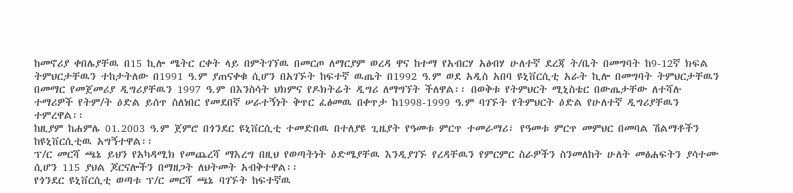ከመኖሪያ ቀበሌያቸዉ በ15 ኪሎ ሜትር ርቀት ላይ በምትገኘዉ በመርጦ ለማርያም ወረዳ ዋና ከተማ የአብርሃ አፅብሃ ሁለተኛ ደረጃ ት/ቤት በመግባት ከ9-12ኛ ክፍል ትምህርታቸዉን ተከታትለው በ1991 ዓ.ም ያጠናቀቁ ሲሆን በአገኙት ከፍተኛ ዉጤት በ1992 ዓ.ም ወደ አዲስ አበባ ዩኒቨርሲቲ አራት ኪሎ በመግባት ትምህርታቸዉን በመማር የመጀመሪያ ዲግሪያቸዉን 1997 ዓ.ም በእንስሳት ህክምና የዶክትሬት ዲግሪ ለማግኘት ችለዋል፡፡ በወቅቱ የትምህርት ሚኒስቴር በውጤታቸው ለተሻሉ ተማሪዎች የትም/ት ዕድል ይሰጥ ስለነበር የመደበኛ ሠራተኝነት ቅጥር ፈፅመዉ በቀጥታ ከ1998-1999 ዓ.ም ባገኙት የትምህርት ዕድል የሁለተኛ ዲግሪያቸዉን ተምረዋል፡፡
ከዚያም ከሐምሌ 01.2003 ዓ.ም ጀምሮ በጎንደር ዩኒቨርሲቲ ተመድበዉ በተለያዩ ጊዜያት የዓመቱ ምርጥ ተመራማሪ፣ የዓመቱ ምርጥ መምህር በመባል ሽልማቶችን ከዩኒቨርሲቲዉ አግኝተዋል፡፡
ፕ/ር መርሻ ጫኔ ይህን የአካዳሚክ የመጨረሻ ማእረግ በዚህ የወጣትነት ዕድሜያቸዉ እንዲያገኙ የረዳቸዉን የምርምር ስራዎችን ስንመለከት ሁለት መፅሐፍትን ያሳተሙ ሲሆን 115 ያህል ጆርናሎችን በማዘጋት ለህትመት አብቅተዋል፡፡
የጎንደር ዩኒቨርሲቲ ወጣቱ ፕ/ር መርሻ ጫኔ ባገኙት ከፍተኛዉ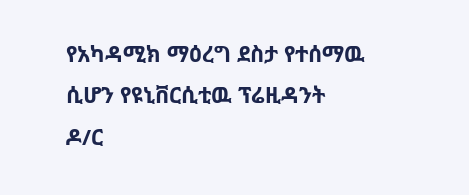የአካዳሚክ ማዕረግ ደስታ የተሰማዉ ሲሆን የዩኒቨርሲቲዉ ፕሬዚዳንት ዶ/ር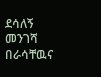ደሳለኝ መንገሻ በራሳቸዉና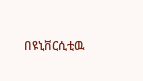በዩኒቨርሲቲዉ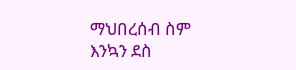ማህበረሰብ ስም እንኳን ደስ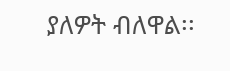ያለዎት ብለዋል፡፡